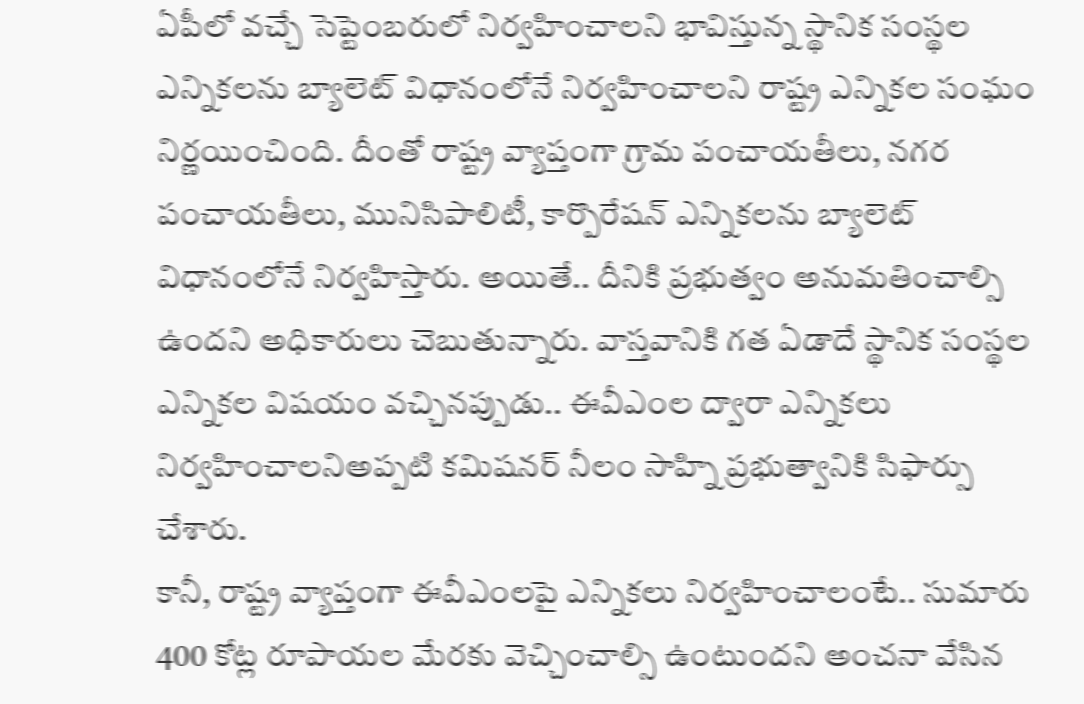ఏపీలో వచ్చే సెప్టెంబరులో నిర్వహించాలని భావిస్తున్న స్థానిక సంస్థల ఎన్నికలను బ్యాలెట్ విధానంలోనే నిర్వహించాలని రాష్ట్ర ఎన్నికల సంఘం నిర్ణయించింది. దీంతో రాష్ట్ర వ్యాప్తంగా గ్రామ పంచాయతీలు, నగర పంచాయతీలు, మునిసిపాలిటీ, కార్పొరేషన్ ఎన్నికలను బ్యాలెట్ విధానంలోనే నిర్వహిస్తారు. అయితే.. దీనికి ప్రభుత్వం అనుమతించాల్సి ఉందని అధికారులు చెబుతున్నారు. వాస్తవానికి గత ఏడాదే స్థానిక సంస్థల ఎన్నికల విషయం వచ్చినప్పుడు.. ఈవీఎంల ద్వారా ఎన్నికలు నిర్వహించాలనిఅప్పటి కమిషనర్ నీలం సాహ్ని ప్రభుత్వానికి సిఫార్సు చేశారు.
కానీ, రాష్ట్ర వ్యాప్తంగా ఈవీఎంలపై ఎన్నికలు నిర్వహించాలంటే.. సుమారు 400 కోట్ల రూపాయల మేరకు వెచ్చించాల్సి ఉంటుందని అంచనా వేసిన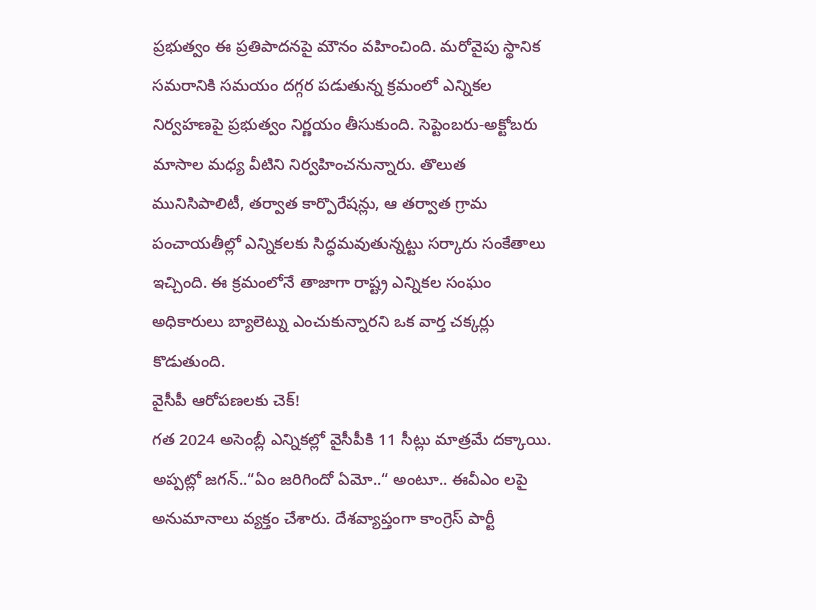ప్రభుత్వం ఈ ప్రతిపాదనపై మౌనం వహించింది. మరోవైపు స్థానిక సమరానికి సమయం దగ్గర పడుతున్న క్రమంలో ఎన్నికల నిర్వహణపై ప్రభుత్వం నిర్ణయం తీసుకుంది. సెప్టెంబరు-అక్టోబరు మాసాల మధ్య వీటిని నిర్వహించనున్నారు. తొలుత మునిసిపాలిటీ, తర్వాత కార్పొరేషన్లు, ఆ తర్వాత గ్రామ పంచాయతీల్లో ఎన్నికలకు సిద్ధమవుతున్నట్టు సర్కారు సంకేతాలు ఇచ్చింది. ఈ క్రమంలోనే తాజాగా రాష్ట్ర ఎన్నికల సంఘం అధికారులు బ్యాలెట్ను ఎంచుకున్నారని ఒక వార్త చక్కర్లు కొడుతుంది.
వైసీపీ ఆరోపణలకు చెక్!
గత 2024 అసెంబ్లీ ఎన్నికల్లో వైసీపీకి 11 సీట్లు మాత్రమే దక్కాయి. అప్పట్లో జగన్..“ఏం జరిగిందో ఏమో..“ అంటూ.. ఈవీఎం లపై అనుమానాలు వ్యక్తం చేశారు. దేశవ్యాప్తంగా కాంగ్రెస్ పార్టీ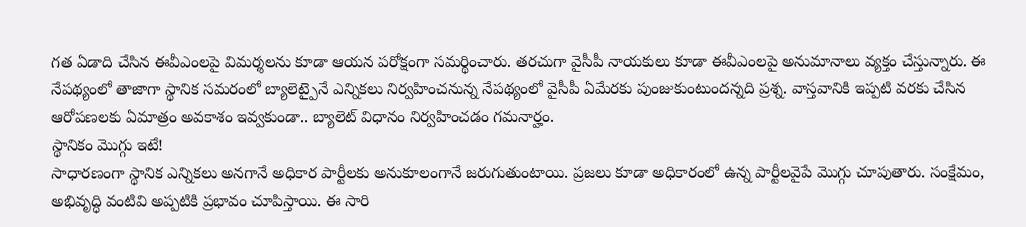గత ఏడాది చేసిన ఈవీఎంలపై విమర్శలను కూడా ఆయన పరోక్షంగా సమర్థించారు. తరచుగా వైసీపీ నాయకులు కూడా ఈవీఎంలపై అనుమానాలు వ్యక్తం చేస్తున్నారు. ఈ నేపథ్యంలో తాజాగా స్థానిక సమరంలో బ్యాలెట్పైనే ఎన్నికలు నిర్వహించనున్న నేపథ్యంలో వైసీపీ ఏమేరకు పుంజుకుంటుందన్నది ప్రశ్న. వాస్తవానికి ఇప్పటి వరకు చేసిన ఆరోపణలకు ఏమాత్రం అవకాశం ఇవ్వకుండా.. బ్యాలెట్ విధానం నిర్వహించడం గమనార్హం.
స్థానికం మొగ్గు ఇటే!
సాధారణంగా స్థానిక ఎన్నికలు అనగానే అధికార పార్టీలకు అనుకూలంగానే జరుగుతుంటాయి. ప్రజలు కూడా అధికారంలో ఉన్న పార్టీలవైపే మొగ్గు చూపుతారు. సంక్షేమం, అభివృద్ధి వంటివి అప్పటికి ప్రభావం చూపిస్తాయి. ఈ సారి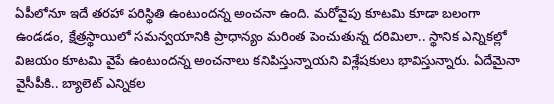ఏపీలోనూ ఇదే తరహా పరిస్థితి ఉంటుందన్న అంచనా ఉంది. మరోవైపు కూటమి కూడా బలంగా ఉండడం, క్షేత్రస్థాయిలో సమన్వయానికి ప్రాధాన్యం మరింత పెంచుతున్న దరిమిలా.. స్థానిక ఎన్నికల్లో విజయం కూటమి వైపే ఉంటుందన్న అంచనాలు కనిపిస్తున్నాయని విశ్లేషకులు భావిస్తున్నారు. ఏదేమైనా వైసీపీకి.. బ్యాలెట్ ఎన్నికల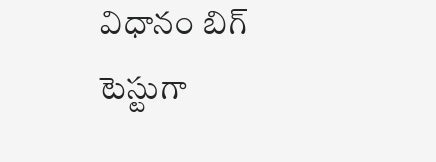విధానం బిగ్ టెస్టుగా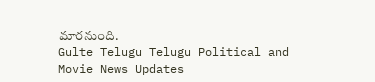మారనుంది.
Gulte Telugu Telugu Political and Movie News Updates